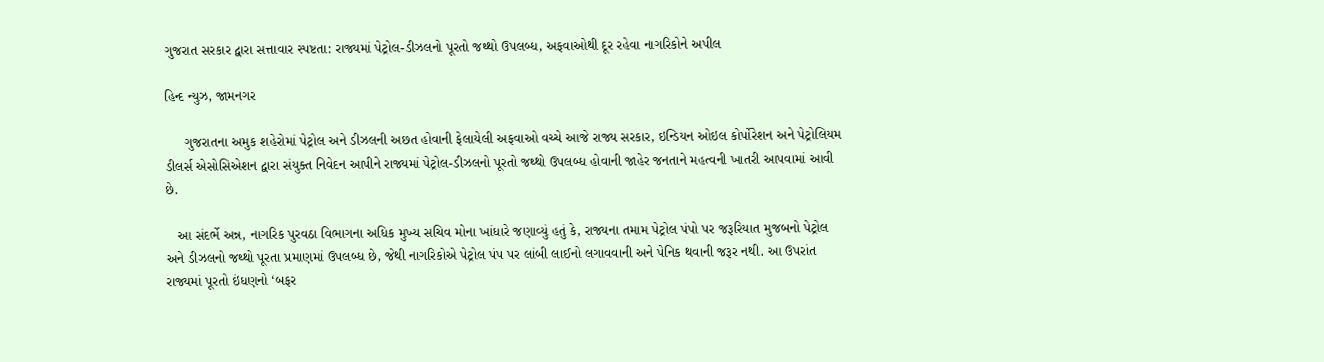ગુજરાત સરકાર દ્વારા સત્તાવાર સ્પષ્ટતા: રાજ્યમાં પેટ્રોલ-ડીઝલનો પૂરતો જથ્થો ઉપલબ્ધ, અફવાઓથી દૂર રહેવા નાગરિકોને અપીલ

હિન્દ ન્યુઝ, જામનગર

     ગુજરાતના અમુક શહેરોમાં પેટ્રોલ અને ડીઝલની અછત હોવાની ફેલાયેલી અફવાઓ વચ્ચે આજે રાજ્ય સરકાર, ઇન્ડિયન ઓઇલ કોર્પોરેશન અને પેટ્રોલિયમ ડીલર્સ એસોસિએશન દ્વારા સંયુક્ત નિવેદન આપીને રાજ્યમાં પેટ્રોલ-ડીઝલનો પૂરતો જથ્થો ઉપલબ્ધ હોવાની જાહેર જનતાને મહત્વની ખાતરી આપવામાં આવી છે.

   આ સંદર્ભે અન્ન, નાગરિક પુરવઠા વિભાગના અધિક મુખ્ય સચિવ મોના ખાંધારે જણાવ્યું હતું કે, રાજ્યના તમામ પેટ્રોલ પંપો પર જરૂરિયાત મુજબનો પેટ્રોલ અને ડીઝલનો જથ્થો પૂરતા પ્રમાણમાં ઉપલબ્ધ છે, જેથી નાગરિકોએ પેટ્રોલ પંપ પર લાંબી લાઈનો લગાવવાની અને પેનિક થવાની જરૂર નથી. આ ઉપરાંત રાજ્યમાં પૂરતો ઇંધણનો ‘બફર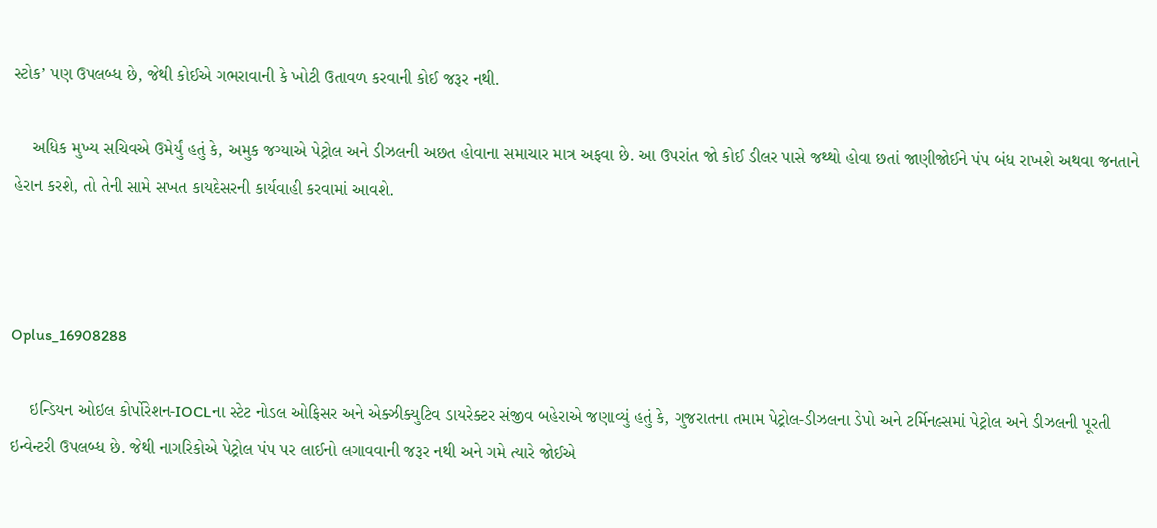સ્ટોક’ પણ ઉપલબ્ધ છે, જેથી કોઈએ ગભરાવાની કે ખોટી ઉતાવળ કરવાની કોઈ જરૂર નથી.

    અધિક મુખ્ય સચિવએ ઉમેર્યું હતું કે, અમુક જગ્યાએ પેટ્રોલ અને ડીઝલની અછત હોવાના સમાચાર માત્ર અફવા છે. આ ઉપરાંત જો કોઈ ડીલર પાસે જથ્થો હોવા છતાં જાણીજોઈને પંપ બંધ રાખશે અથવા જનતાને હેરાન કરશે, તો તેની સામે સખત કાયદેસરની કાર્યવાહી કરવામાં આવશે.



Oplus_16908288

    ઇન્ડિયન ઓઇલ કોર્પોરેશન-IOCLના સ્ટેટ નોડલ ઓફિસર અને એક્ઝીક્યુટિવ ડાયરેક્ટર સંજીવ બહેરાએ જણાવ્યું હતું કે, ગુજરાતના તમામ પેટ્રોલ-ડીઝલના ડેપો અને ટર્મિનલ્સમાં પેટ્રોલ અને ડીઝલની પૂરતી ઇન્વેન્ટરી ઉપલબ્ધ છે. જેથી નાગરિકોએ પેટ્રોલ પંપ પર લાઈનો લગાવવાની જરૂર નથી અને ગમે ત્યારે જોઈએ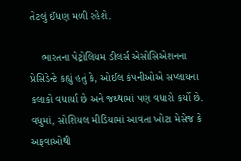તેટલું ઈંધણ મળી રહેશે.

    ભારતના પેટ્રોલિયમ ડીલર્સ એસોસિએશનના પ્રેસિડેન્ટે કહ્યું હતું કે, ઓઈલ કંપનીઓએ સપ્લાયના કલાકો વધાર્યા છે અને જથ્થામાં પણ વધારો કર્યો છે. વધુમાં, સોશિયલ મીડિયામાં આવતા ખોટા મેસેજ કે અફવાઓથી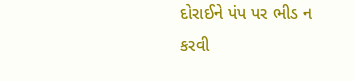દોરાઈને પંપ પર ભીડ ન કરવી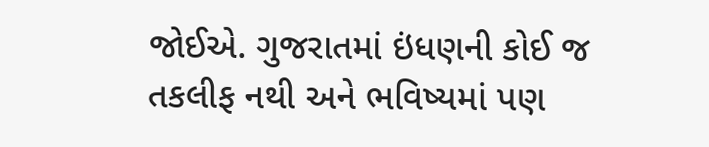જોઈએ. ગુજરાતમાં ઇંધણની કોઈ જ તકલીફ નથી અને ભવિષ્યમાં પણ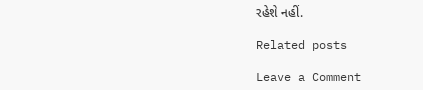રહેશે નહીં.

Related posts

Leave a Comment